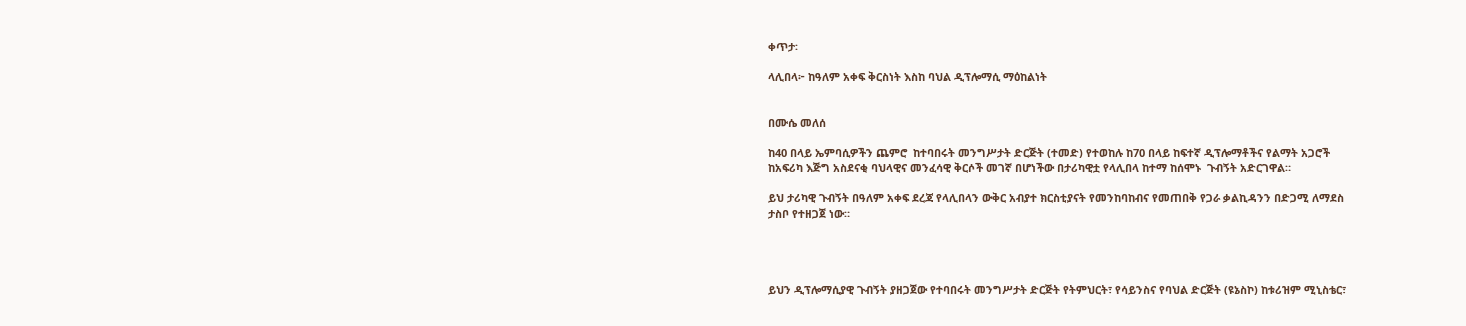ቀጥታ፡

ላሊበላ፦ ከዓለም አቀፍ ቅርስነት እስከ ባህል ዲፕሎማሲ ማዕከልነት


በሙሴ መለሰ

ከ40 በላይ ኤምባሲዎችን ጨምሮ  ከተባበሩት መንግሥታት ድርጅት (ተመድ) የተወከሉ ከ70 በላይ ከፍተኛ ዲፕሎማቶችና የልማት አጋሮች ከአፍሪካ እጅግ አስደናቂ ባህላዊና መንፈሳዊ ቅርሶች መገኛ በሆነችው በታሪካዊቷ የላሊበላ ከተማ ከሰሞኑ  ጉብኝት አድርገዋል።

ይህ ታሪካዊ ጉብኝት በዓለም አቀፍ ደረጃ የላሊበላን ውቅር አብያተ ክርስቲያናት የመንከባከብና የመጠበቅ የጋራ ቃልኪዳንን በድጋሚ ለማደስ ታስቦ የተዘጋጀ ነው።




ይህን ዲፕሎማሲያዊ ጉብኝት ያዘጋጀው የተባበሩት መንግሥታት ድርጅት የትምህርት፣ የሳይንስና የባህል ድርጅት (ዩኔስኮ) ከቱሪዝም ሚኒስቴር፣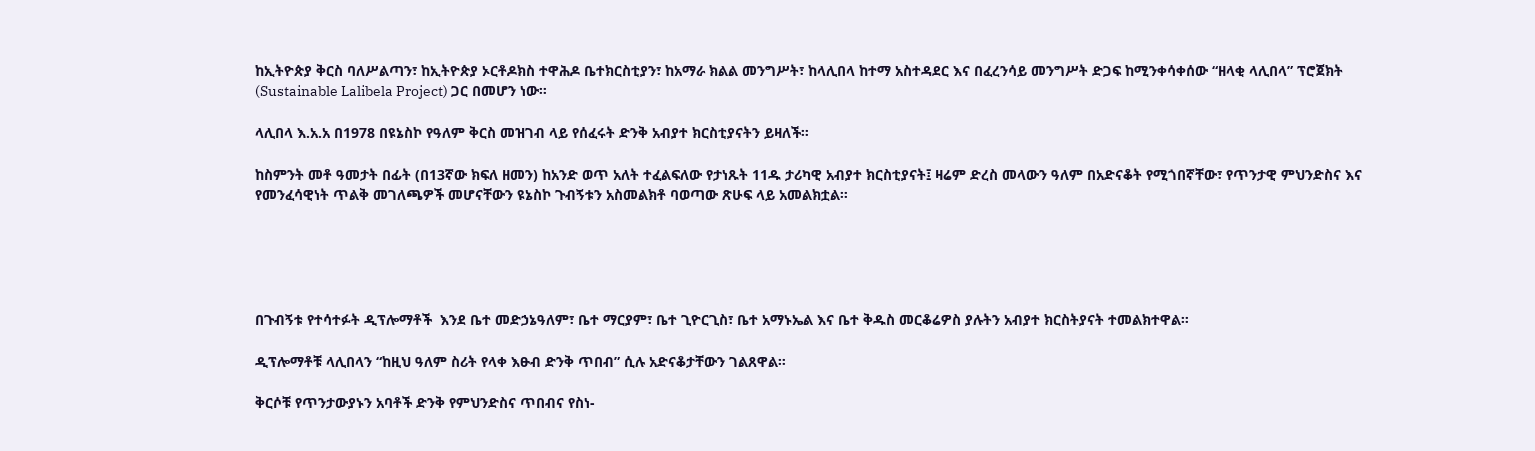ከኢትዮጵያ ቅርስ ባለሥልጣን፣ ከኢትዮጵያ ኦርቶዶክስ ተዋሕዶ ቤተክርስቲያን፣ ከአማራ ክልል መንግሥት፣ ከላሊበላ ከተማ አስተዳደር እና በፈረንሳይ መንግሥት ድጋፍ ከሚንቀሳቀሰው “ዘላቂ ላሊበላ” ፕሮጀክት (Sustainable Lalibela Project) ጋር በመሆን ነው።

ላሊበላ እ.አ.አ በ1978 በዩኔስኮ የዓለም ቅርስ መዝገብ ላይ የሰፈሩት ድንቅ አብያተ ክርስቲያናትን ይዛለች።

ከስምንት መቶ ዓመታት በፊት (በ13ኛው ክፍለ ዘመን) ከአንድ ወጥ አለት ተፈልፍለው የታነጹት 11ዱ ታሪካዊ አብያተ ክርስቲያናት፤ ዛሬም ድረስ መላውን ዓለም በአድናቆት የሚጎበኛቸው፣ የጥንታዊ ምህንድስና እና የመንፈሳዊነት ጥልቅ መገለጫዎች መሆናቸውን ዩኔስኮ ጉብኝቱን አስመልክቶ ባወጣው ጽሁፍ ላይ አመልክቷል።





በጉብኝቱ የተሳተፉት ዲፕሎማቶች  እንደ ቤተ መድኃኔዓለም፣ ቤተ ማርያም፣ ቤተ ጊዮርጊስ፣ ቤተ አማኑኤል እና ቤተ ቅዱስ መርቆሬዎስ ያሉትን አብያተ ክርስትያናት ተመልክተዋል።

ዲፕሎማቶቹ ላሊበላን “ከዚህ ዓለም ስሪት የላቀ እፁብ ድንቅ ጥበብ” ሲሉ አድናቆታቸውን ገልጸዋል።

ቅርሶቹ የጥንታውያኑን አባቶች ድንቅ የምህንድስና ጥበብና የስነ-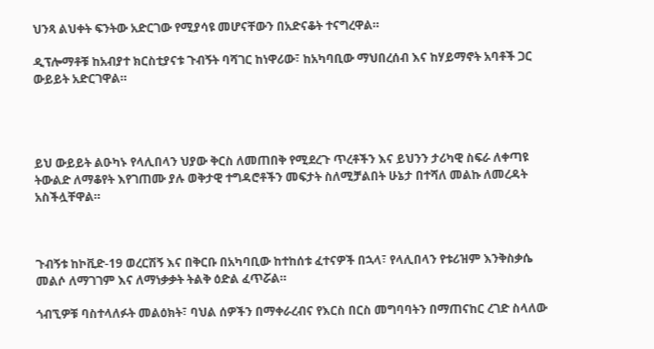ህንጻ ልህቀት ፍንትው አድርገው የሚያሳዩ መሆናቸውን በአድናቆት ተናግረዋል።

ዲፕሎማቶቹ ከአብያተ ክርስቲያናቱ ጉብኝት ባሻገር ከነዋሪው፣ ከአካባቢው ማህበረሰብ እና ከሃይማኖት አባቶች ጋር ውይይት አድርገዋል።




ይህ ውይይት ልዑካኑ የላሊበላን ህያው ቅርስ ለመጠበቅ የሚደረጉ ጥረቶችን እና ይህንን ታሪካዊ ስፍራ ለቀጣዩ ትውልድ ለማቆየት እየገጠሙ ያሉ ወቅታዊ ተግዳሮቶችን መፍታት ስለሚቻልበት ሁኔታ በተሻለ መልኩ ለመረዳት አስችሏቸዋል።



ጉብኝቱ ከኮቪድ-19 ወረርሽኝ እና በቅርቡ በአካባቢው ከተከሰቱ ፈተናዎች በኋላ፣ የላሊበላን የቱሪዝም እንቅስቃሴ መልሶ ለማገገም እና ለማነቃቃት ትልቅ ዕድል ፈጥሯል።

ጎብኚዎቹ ባስተላለፉት መልዕክት፣ ባህል ሰዎችን በማቀራረብና የእርስ በርስ መግባባትን በማጠናከር ረገድ ስላለው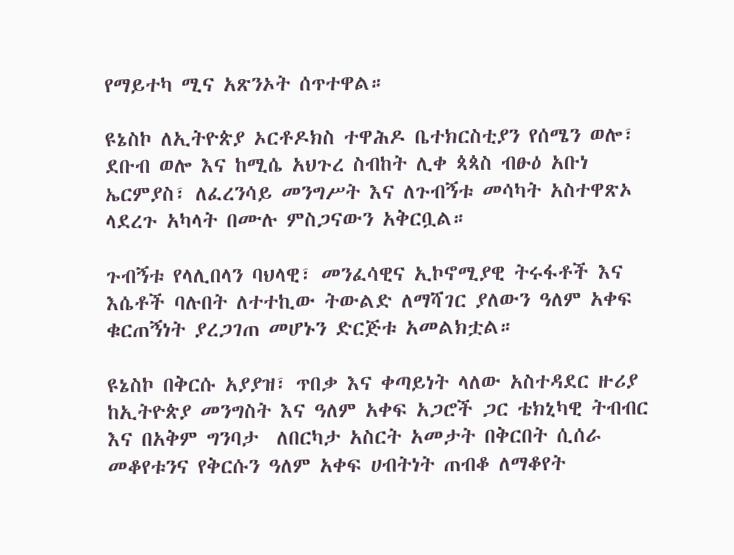የማይተካ ሚና አጽንኦት ሰጥተዋል።

ዩኔስኮ ለኢትዮጵያ ኦርቶዶክስ ተዋሕዶ ቤተክርስቲያን የሰሜን ወሎ፣ ደቡብ ወሎ እና ከሚሴ አህጉረ ስብከት ሊቀ ጳጳስ ብፁዕ አቡነ ኤርምያስ፣ ለፈረንሳይ መንግሥት እና ለጉብኝቱ መሳካት አስተዋጽኦ ላደረጉ አካላት በሙሉ ምስጋናውን አቅርቧል።

ጉብኝቱ የላሊበላን ባህላዊ፣ መንፈሳዊና ኢኮኖሚያዊ ትሩፋቶች እና እሴቶች ባሉበት ለተተኪው ትውልድ ለማሻገር ያለውን ዓለም አቀፍ ቁርጠኝነት ያረጋገጠ መሆኑን ድርጅቱ አመልክቷል።

ዩኔስኮ በቅርሱ አያያዝ፣ ጥበቃ እና ቀጣይነት ላለው አስተዳደር ዙሪያ ከኢትዮጵያ መንግስት እና ዓለም አቀፍ አጋሮች ጋር ቴክኒካዊ ትብብር እና በአቅም ግንባታ  ለበርካታ አስርት አመታት በቅርበት ሲሰራ መቆየቱንና የቅርሱን ዓለም አቀፍ ሀብትነት ጠብቆ ለማቆየት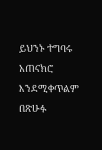ይህንኑ ተግባሩ አጠናክሮ እንደሚቀጥልም በጽሁፉ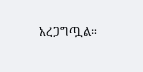አረጋግጧል።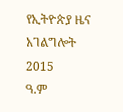የኢትዮጵያ ዜና አገልግሎት
2015
ዓ.ም